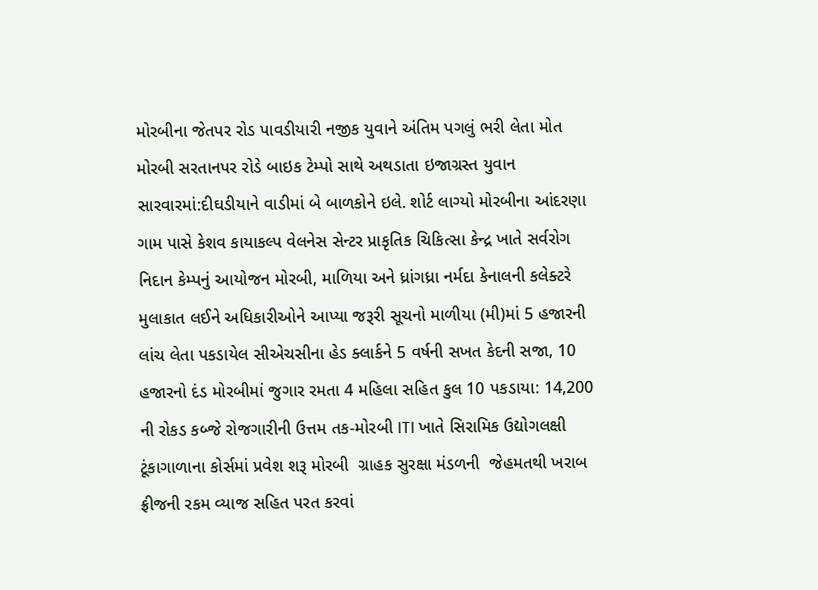મોરબીના જેતપર રોડ પાવડીયારી નજીક યુવાને અંતિમ પગલું ભરી લેતા મોત મોરબી સરતાનપર રોડે બાઇક ટેમ્પો સાથે અથડાતા ઇજાગ્રસ્ત યુવાન સારવારમાં:દીઘડીયાને વાડીમાં બે બાળકોને ઇલે. શોર્ટ લાગ્યો મોરબીના આંદરણા ગામ પાસે કેશવ કાયાકલ્પ વેલનેસ સેન્ટર પ્રાકૃતિક ચિકિત્સા કેન્દ્ર ખાતે સર્વરોગ નિદાન કેમ્પનું આયોજન મોરબી, માળિયા અને ધ્રાંગધ્રા નર્મદા કેનાલની કલેક્ટરે મુલાકાત લઈને અધિકારીઓને આપ્યા જરૂરી સૂચનો માળીયા (મી)માં 5 હજારની લાંચ લેતા પકડાયેલ સીએચસીના હેડ ક્લાર્કને 5 વર્ષની સખત કેદની સજા, 10 હજારનો દંડ મોરબીમાં જુગાર રમતા 4 મહિલા સહિત કુલ 10 પકડાયા: 14,200 ની રોકડ કબ્જે રોજગારીની ઉત્તમ તક-મોરબી ITI ખાતે સિરામિક ઉદ્યોગલક્ષી ટૂંકાગાળાના કોર્સમાં પ્રવેશ શરૂ મોરબી  ગ્રાહક સુરક્ષા મંડળની  જેહમતથી ખરાબ ફ્રીજની રકમ વ્યાજ સહિત પરત કરવાં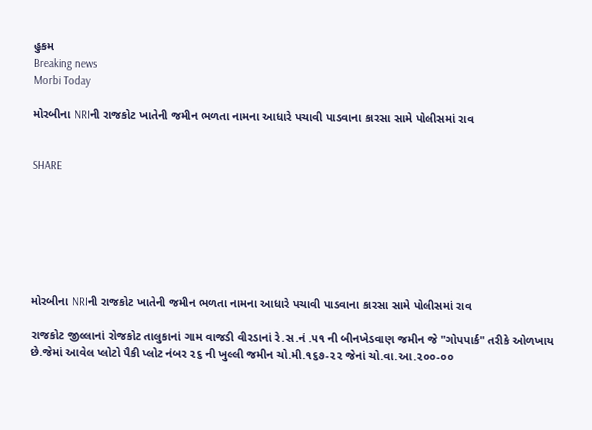હુકમ
Breaking news
Morbi Today

મોરબીના NRIની રાજકોટ ખાતેની જમીન ભળતા નામના આધારે પચાવી પાડવાના કારસા સામે પોલીસમાં રાવ


SHARE







મોરબીના NRIની રાજકોટ ખાતેની જમીન ભળતા નામના આધારે પચાવી પાડવાના કારસા સામે પોલીસમાં રાવ

રાજકોટ જીલ્લાનાં રોજકોટ તાલુકાનાં ગામ વાજડી વીરડાનાં રે.સ.નં .૫૧ ની બીનખેડવાણ જમીન જે "ગોપપાર્ક" તરીકે ઓળખાય છે.જેમાં આવેલ પ્લોટો પૈકી પ્લોટ નંબર ૨૬ ની ખુલ્લી જમીન ચો.મી.૧૬૭-૨૨ જેનાં ચો.વા.આ.૨૦૦-૦૦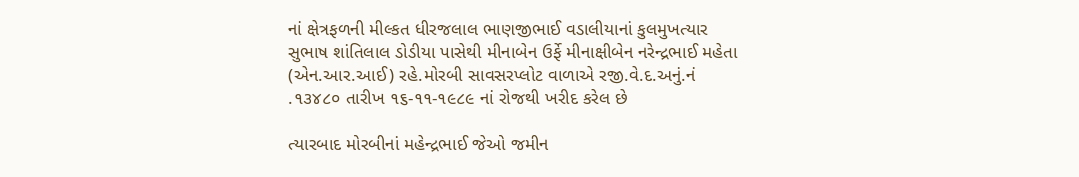નાં ક્ષેત્રફળની મીલ્કત ધીરજલાલ ભાણજીભાઈ વડાલીયાનાં કુલમુખત્યાર સુભાષ શાંતિલાલ ડોડીયા પાસેથી મીનાબેન ઉર્ફે મીનાક્ષીબેન નરેન્દ્રભાઈ મહેતા (એન.આર.આઈ) રહે.મોરબી સાવસરપ્લોટ વાળાએ રજી.વે.દ.અનું.નં .૧૩૪૮૦ તારીખ ૧૬-૧૧-૧૯૮૯ નાં રોજથી ખરીદ કરેલ છે

ત્યારબાદ મોરબીનાં મહેન્દ્રભાઈ જેઓ જમીન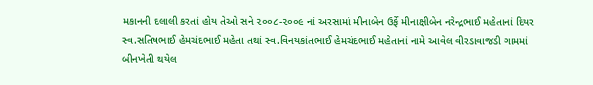મકાનની દલાલી કરતાં હોય તેઓ સને ૨૦૦૮-૨૦૦૯ નાં અરસામાં મીનાબેન ઉર્ફે મીનાક્ષીબેન નરેન્દ્રભાઈ મહેતાનાં દિયર સ્વ.સતિષભાઈ હેમચંદભાઈ મહેતા તથાં સ્વ.વિનયકાંતભાઈ હેમચંદભાઈ મહેતાનાં નામે આવેલ વીરડાવાજડી ગામમાં બીનખેતી થયેલ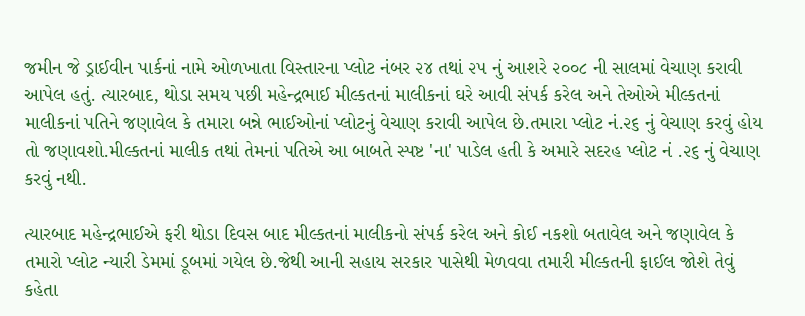જમીન જે ડ્રાઈવીન પાર્કનાં નામે ઓળખાતા વિસ્તારના પ્લોટ નંબર ૨૪ તથાં ૨૫ નું આશરે ૨૦૦૮ ની સાલમાં વેચાણ કરાવી આપેલ હતું. ત્યારબાદ, થોડા સમય પછી મહેન્દ્રભાઈ મીલ્કતનાં માલીકનાં ઘરે આવી સંપર્ક કરેલ અને તેઓએ મીલ્કતનાં માલીકનાં પતિને જણાવેલ કે તમારા બન્ને ભાઈઓનાં પ્લોટનું વેચાણ કરાવી આપેલ છે.તમારા પ્લોટ નં.૨૬ નું વેચાણ કરવું હોય તો જણાવશો.મીલ્કતનાં માલીક તથાં તેમનાં પતિએ આ બાબતે સ્પષ્ટ 'ના' પાડેલ હતી કે અમારે સદરહ પ્લોટ નં .૨૬ નું વેચાણ કરવું નથી.

ત્યારબાદ મહેન્દ્રભાઈએ ફરી થોડા દિવસ બાદ મીલ્કતનાં માલીકનો સંપર્ક કરેલ અને કોઈ નકશો બતાવેલ અને જણાવેલ કે તમારો પ્લોટ ન્યારી ડેમમાં ડૂબમાં ગયેલ છે.જેથી આની સહાય સરકાર પાસેથી મેળવવા તમારી મીલ્કતની ફાઈલ જોશે તેવું કહેતા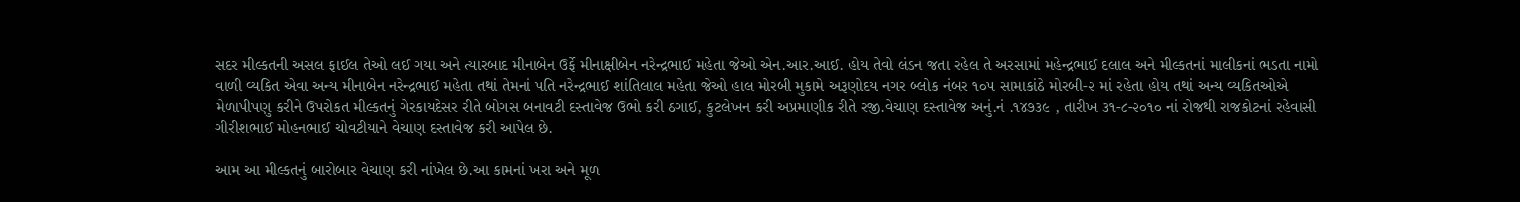સદર મીલ્કતની અસલ ફાઈલ તેઓ લઈ ગયા અને ત્યારબાદ મીનાબેન ઉર્ફે મીનાક્ષીબેન નરેન્દ્રભાઈ મહેતા જેઓ એન.આર.આઈ. હોય તેવો લંડન જતા રહેલ તે અરસામાં મહેન્દ્રભાઈ દલાલ અને મીલ્કતનાં માલીકનાં ભડતા નામો વાળી વ્યકિત એવા અન્ય મીનાબેન નરેન્દ્રભાઈ મહેતા તથાં તેમનાં પતિ નરેન્દ્રભાઈ શાંતિલાલ મહેતા જેઓ હાલ મોરબી મુકામે અરૂણોદય નગર બ્લોક નંબર ૧૦૫ સામાકાંઠે મોરબી-૨ માં રહેતા હોય તથાં અન્ય વ્યકિતઓએ મેળાપીપણુ કરીને ઉપરોકત મીલ્કતનું ગેરકાયદેસર રીતે બોગસ બનાવટી દસ્તાવેજ ઉભો કરી ઠગાઈ, કુટલેખન કરી અપ્રમાણીક રીતે રજી.વેચાણ દસ્તાવેજ અનું.નં .૧૪૭૩૯ , તારીખ ૩૧-૮-૨૦૧૦ નાં રોજથી રાજકોટનાં રહેવાસી ગીરીશભાઈ મોહનભાઈ ચોવટીયાને વેચાણ દસ્તાવેજ કરી આપેલ છે.

આમ આ મીલ્કતનું બારોબાર વેચાણ કરી નાંખેલ છે.આ કામનાં ખરા અને મૂળ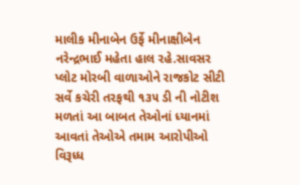માલીક મીનાબેન ઉર્ફે મીનાક્ષીબેન નરેન્દ્રભાઈ મહેતા હાલ રહે.સાવસર પ્લોટ મોરબી વાળાઓને રાજકોટ સીટી સર્વે કચેરી તરફથી ૧૩૫ ડી ની નોટીશ મળતાં આ બાબત તેઓનાં ધ્યાનમાં આવતાં તેઓએ તમામ આરોપીઓ વિરૂધ્ધ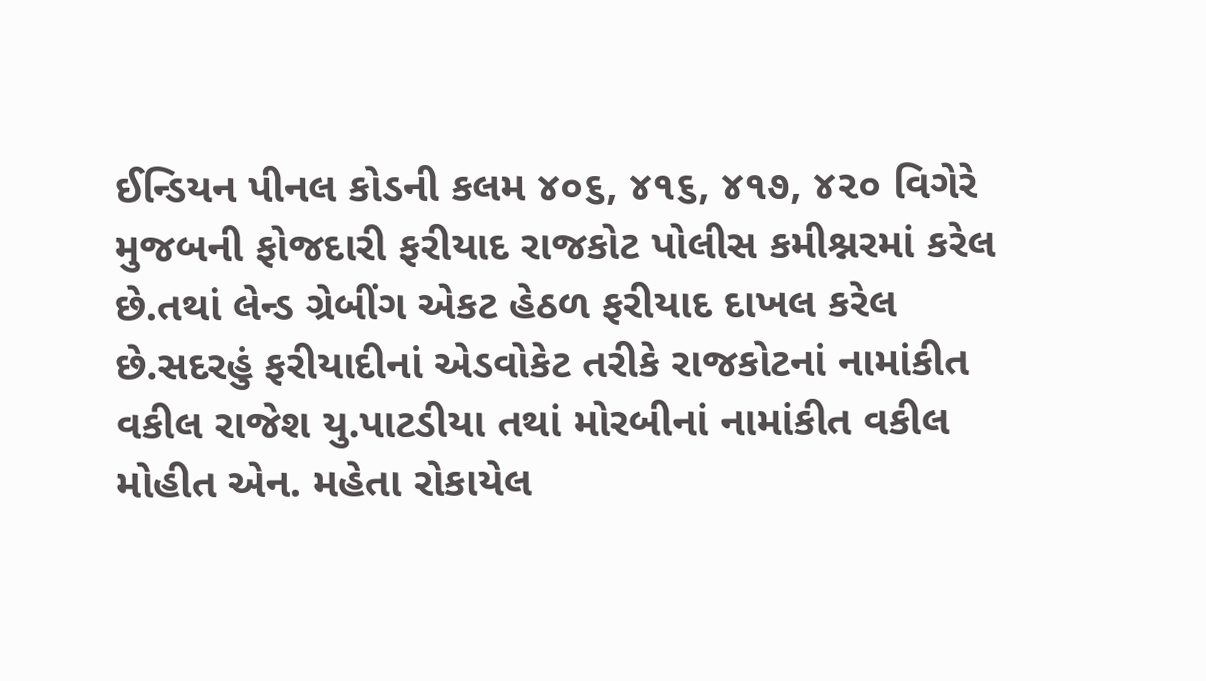ઈન્ડિયન પીનલ કોડની કલમ ૪૦૬, ૪૧૬, ૪૧૭, ૪૨૦ વિગેરે મુજબની ફોજદારી ફરીયાદ રાજકોટ પોલીસ કમીશ્નરમાં કરેલ છે.તથાં લેન્ડ ગ્રેબીંગ એકટ હેઠળ ફરીયાદ દાખલ કરેલ છે.સદરહું ફરીયાદીનાં એડવોકેટ તરીકે રાજકોટનાં નામાંકીત વકીલ રાજેશ યુ.પાટડીયા તથાં મોરબીનાં નામાંકીત વકીલ મોહીત એન. મહેતા રોકાયેલ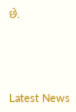છે.






Latest News